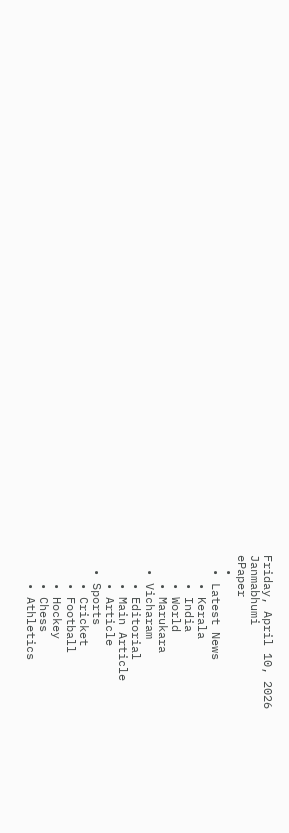Friday, April 10, 2026
Janmabhumi
ePaper
  •
  • Latest News
    • Kerala
    • India
    • World
    • Marukara
  • Vicharam
    • Editorial
    • Main Article
    • Article
  • Sports
    • Cricket
    • Football
    • Hockey
    • Chess
    • Athletics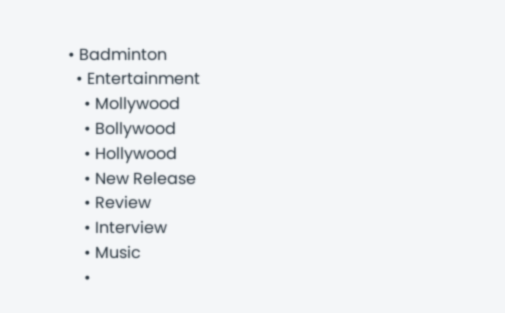• Badminton
  • Entertainment
    • Mollywood
    • Bollywood
    • Hollywood
    • New Release
    • Review
    • Interview
    • Music
    •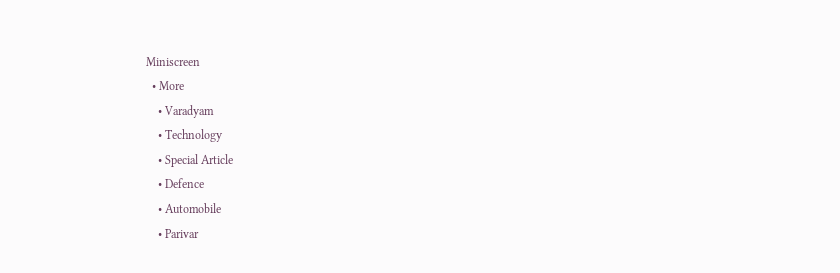Miniscreen
  • More
    • Varadyam
    • Technology
    • Special Article
    • Defence
    • Automobile
    • Parivar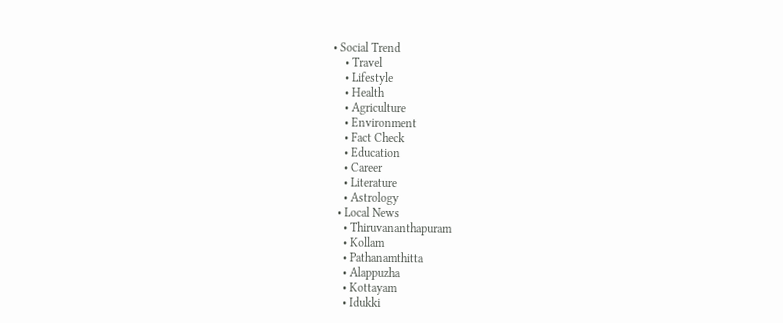• Social Trend
    • Travel
    • Lifestyle
    • Health
    • Agriculture
    • Environment
    • Fact Check
    • Education
    • Career
    • Literature
    • Astrology
  • Local News
    • Thiruvananthapuram
    • Kollam
    • Pathanamthitta
    • Alappuzha
    • Kottayam
    • Idukki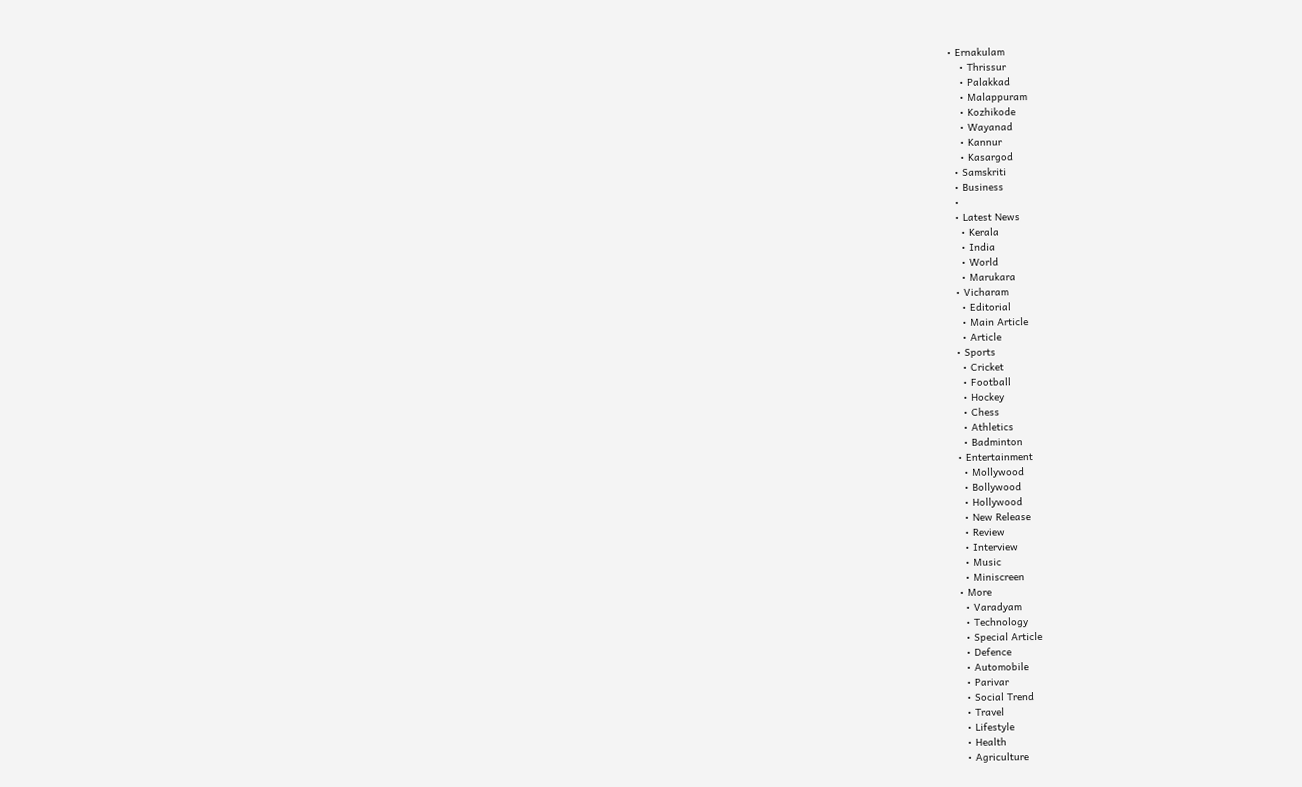• Ernakulam
    • Thrissur
    • Palakkad
    • Malappuram
    • Kozhikode
    • Wayanad
    • Kannur
    • Kasargod
  • Samskriti
  • Business
  •
  • Latest News
    • Kerala
    • India
    • World
    • Marukara
  • Vicharam
    • Editorial
    • Main Article
    • Article
  • Sports
    • Cricket
    • Football
    • Hockey
    • Chess
    • Athletics
    • Badminton
  • Entertainment
    • Mollywood
    • Bollywood
    • Hollywood
    • New Release
    • Review
    • Interview
    • Music
    • Miniscreen
  • More
    • Varadyam
    • Technology
    • Special Article
    • Defence
    • Automobile
    • Parivar
    • Social Trend
    • Travel
    • Lifestyle
    • Health
    • Agriculture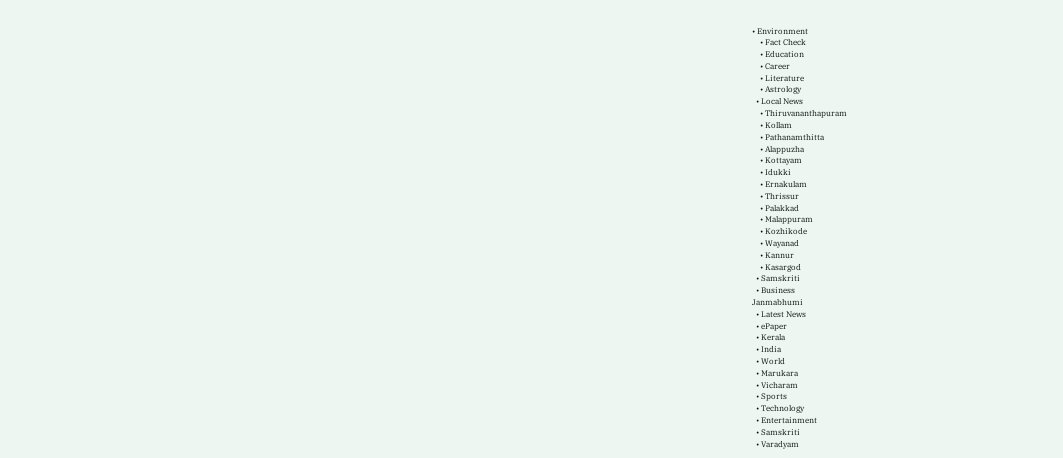• Environment
    • Fact Check
    • Education
    • Career
    • Literature
    • Astrology
  • Local News
    • Thiruvananthapuram
    • Kollam
    • Pathanamthitta
    • Alappuzha
    • Kottayam
    • Idukki
    • Ernakulam
    • Thrissur
    • Palakkad
    • Malappuram
    • Kozhikode
    • Wayanad
    • Kannur
    • Kasargod
  • Samskriti
  • Business
Janmabhumi
  • Latest News
  • ePaper
  • Kerala
  • India
  • World
  • Marukara
  • Vicharam
  • Sports
  • Technology
  • Entertainment
  • Samskriti
  • Varadyam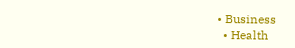• Business
  • Health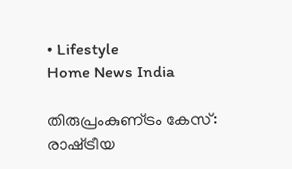• Lifestyle
Home News India

തിരുപ്രംകുണ്‌ട്രം കേസ്: രാഷ്‌ട്രീയ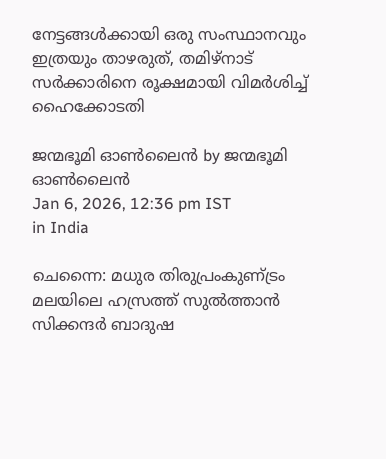നേട്ടങ്ങൾക്കായി ഒരു സംസ്ഥാനവും ഇത്രയും താഴരുത്, തമിഴ്നാട് സർക്കാരിനെ രൂക്ഷമായി വിമർശിച്ച് ഹൈക്കോടതി

ജന്മഭൂമി ഓണ്‍ലൈന്‍ by ജന്മഭൂമി ഓണ്‍ലൈന്‍
Jan 6, 2026, 12:36 pm IST
in India

ചെന്നൈ: മധുര തിരുപ്രംകുണ്‌ട്രം മലയിലെ ഹസ്രത്ത് സുൽത്താൻ സിക്കന്ദർ ബാദുഷ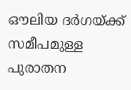ഔലിയ ദർഗയ്‌ക്ക് സമീപമുള്ള പുരാതന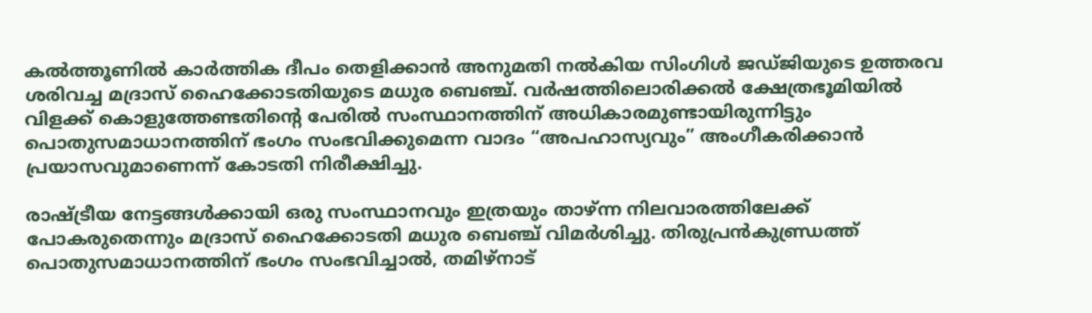കൽത്തൂണിൽ കാർത്തിക ദീപം തെളിക്കാൻ അനുമതി നൽകിയ സിംഗിൾ ജഡ്ജിയുടെ ഉത്തരവ ശരിവച്ച മദ്രാസ് ഹൈക്കോടതിയുടെ മധുര ബെഞ്ച്. വർഷത്തിലൊരിക്കൽ ക്ഷേത്രഭൂമിയിൽ വിളക്ക് കൊളുത്തേണ്ടതിന്റെ പേരിൽ സംസ്ഥാനത്തിന് അധികാരമുണ്ടായിരുന്നിട്ടും പൊതുസമാധാനത്തിന് ഭംഗം സംഭവിക്കുമെന്ന വാദം “അപഹാസ്യവും” അംഗീകരിക്കാൻ പ്രയാസവുമാണെന്ന് കോടതി നിരീക്ഷിച്ചു.

രാഷ്‌ട്രീയ നേട്ടങ്ങൾക്കായി ഒരു സംസ്ഥാനവും ഇത്രയും താഴ്ന്ന നിലവാരത്തിലേക്ക് പോകരുതെന്നും മദ്രാസ് ഹൈക്കോടതി മധുര ബെഞ്ച് വിമർശിച്ചു. തിരുപ്രൻകുണ്ഡ്രത്ത് പൊതുസമാധാനത്തിന് ഭംഗം സംഭവിച്ചാൽ, തമിഴ്‌നാട്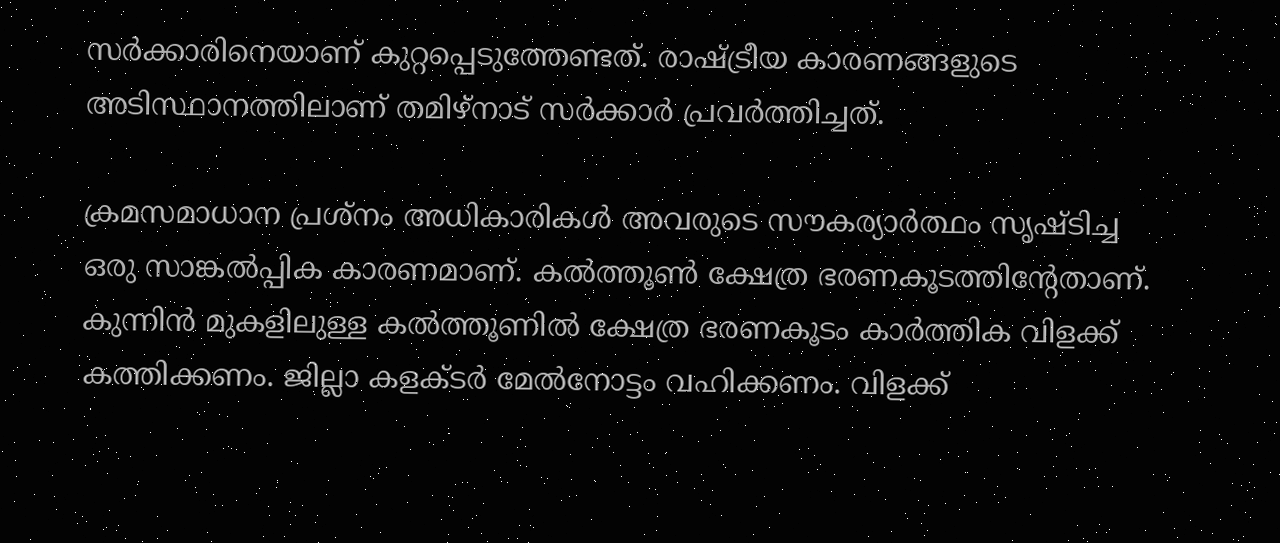സർക്കാരിനെയാണ് കുറ്റപ്പെടുത്തേണ്ടത്. രാഷ്‌ട്രീയ കാരണങ്ങളുടെ അടിസ്ഥാനത്തിലാണ് തമിഴ്‌നാട് സർക്കാർ പ്രവർത്തിച്ചത്.

ക്രമസമാധാന പ്രശ്നം അധികാരികൾ അവരുടെ സൗകര്യാർത്ഥം സൃഷ്ടിച്ച ഒരു സാങ്കൽപ്പിക കാരണമാണ്. കൽത്തൂൺ ക്ഷേത്ര ഭരണകൂടത്തിന്റേതാണ്. കുന്നിൻ മുകളിലുള്ള കൽത്തൂണിൽ ക്ഷേത്ര ഭരണകൂടം കാർത്തിക വിളക്ക് കത്തിക്കണം. ജില്ലാ കളക്ടർ മേൽനോട്ടം വഹിക്കണം. വിളക്ക്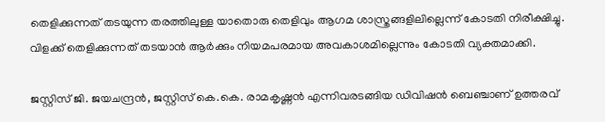തെളിക്കുന്നത് തടയുന്ന തരത്തിലുള്ള യാതൊരു തെളിവും ആഗമ ശാസ്ത്രങ്ങളിലില്ലെന്ന് കോടതി നിരീക്ഷിച്ചു. വിളക്ക് തെളിക്കുന്നത് തടയാൻ ആർക്കും നിയമപരമായ അവകാശമില്ലെന്നും കോടതി വ്യക്തമാക്കി.

ജസ്റ്റിസ് ജി. ജയചന്ദ്രൻ, ജസ്റ്റിസ് കെ.കെ. രാമകൃഷ്ണൻ എന്നിവരടങ്ങിയ ഡിവിഷൻ ബെഞ്ചാണ് ഉത്തരവ്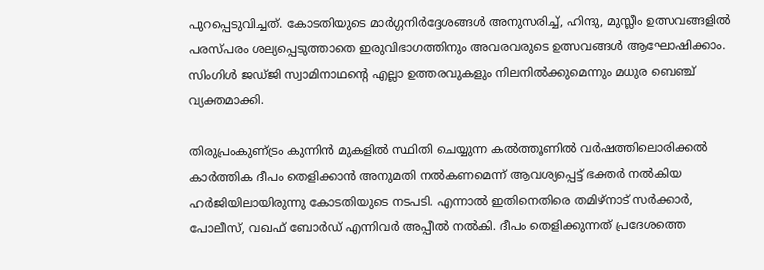പുറപ്പെടുവിച്ചത്. കോടതിയുടെ മാർഗ്ഗനിർദ്ദേശങ്ങൾ അനുസരിച്ച്, ഹിന്ദു, മുസ്ലീം ഉത്സവങ്ങളിൽ പരസ്പരം ശല്യപ്പെടുത്താതെ ഇരുവിഭാഗത്തിനും അവരവരുടെ ഉത്സവങ്ങൾ ആഘോഷിക്കാം. സിംഗിൾ ജഡ്ജി സ്വാമിനാഥന്റെ എല്ലാ ഉത്തരവുകളും നിലനിൽക്കുമെന്നും മധുര ബെഞ്ച് വ്യക്തമാക്കി.

തിരുപ്രംകുണ്‌ട്രം കുന്നിൻ മുകളിൽ സ്ഥിതി ചെയ്യുന്ന കൽത്തൂണിൽ വർഷത്തിലൊരിക്കൽ കാർത്തിക ദീപം തെളിക്കാൻ അനുമതി നൽകണമെന്ന് ആവശ്യപ്പെട്ട് ഭക്തർ നൽകിയ ഹർജിയിലായിരുന്നു കോടതിയുടെ നടപടി. എന്നാൽ ഇതിനെതിരെ തമിഴ്‌നാട് സർക്കാർ, പോലീസ്, വഖഫ് ബോർഡ് എന്നിവർ അപ്പീൽ നൽകി. ദീപം തെളിക്കുന്നത് പ്രദേശത്തെ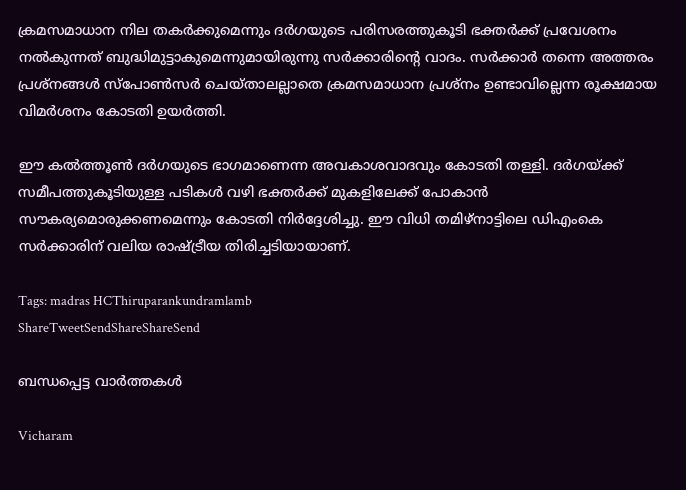ക്രമസമാധാന നില തകർക്കുമെന്നും ദർഗയുടെ പരിസരത്തുകൂടി ഭക്തർക്ക് പ്രവേശനം നൽകുന്നത് ബുദ്ധിമുട്ടാകുമെന്നുമായിരുന്നു സർക്കാരിന്റെ വാദം. സർക്കാർ തന്നെ അത്തരം പ്രശ്നങ്ങൾ സ്പോൺസർ ചെയ്താലല്ലാതെ ക്രമസമാധാന പ്രശ്നം ഉണ്ടാവില്ലെന്ന രൂക്ഷമായ വിമർശനം കോടതി ഉയർത്തി.

ഈ കൽത്തൂൺ ദർഗയുടെ ഭാഗമാണെന്ന അവകാശവാദവും കോടതി തള്ളി. ദർഗയ്‌ക്ക് സമീപത്തുകൂടിയുള്ള പടികൾ വഴി ഭക്തർക്ക് മുകളിലേക്ക് പോകാൻ സൗകര്യമൊരുക്കണമെന്നും കോടതി നിർദ്ദേശിച്ചു. ഈ വിധി തമിഴ്‌നാട്ടിലെ ഡിഎംകെ സർക്കാരിന് വലിയ രാഷ്‌ട്രീയ തിരിച്ചടിയായാണ്.

Tags: madras HCThiruparankundramlamb
ShareTweetSendShareShareSend

ബന്ധപ്പെട്ട വാര്‍ത്തകള്‍

Vicharam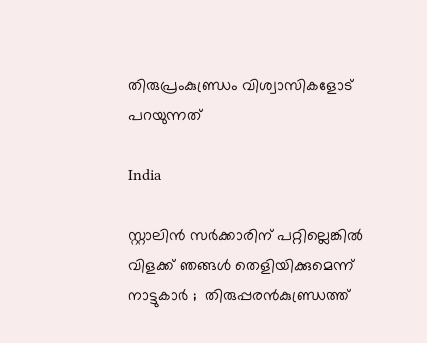തിരുപ്രംകുണ്ഡ്രം വിശ്വാസികളോട് പറയുന്നത്

India

സ്റ്റാലിൻ സർക്കാരിന് പറ്റില്ലെങ്കിൽ വിളക്ക് ഞങ്ങൾ തെളിയിക്കുമെന്ന് നാട്ടുകാർ ;  തിരുപ്പരൻകുണ്ഡ്രത്ത്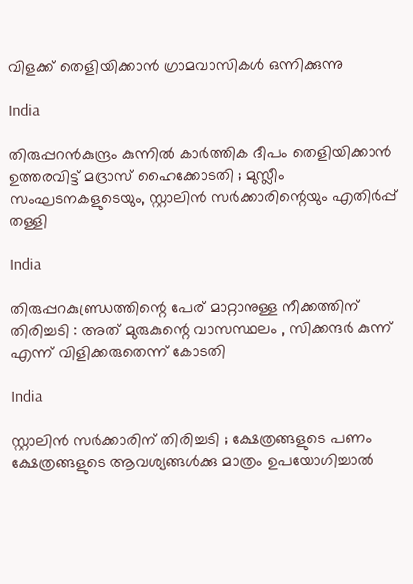വിളക്ക് തെളിയിക്കാൻ ഗ്രാമവാസികൾ ഒന്നിക്കുന്നു

India

തിരുപ്പറൻകുന്ദ്രം കുന്നിൽ കാർത്തിക ദീപം തെളിയിക്കാൻ ഉത്തരവിട്ട് മദ്രാസ് ഹൈക്കോടതി ; മുസ്ലീം സംഘടനകളുടെയും, സ്റ്റാലിൻ സർക്കാരിന്റെയും എതിർപ്പ് തള്ളി

India

തിരുപ്പറകുണ്ഡ്രത്തിന്റെ പേര് മാറ്റാനുള്ള നീക്കത്തിന് തിരിച്ചടി : അത് മുരുകുന്റെ വാസസ്ഥലം , സിക്കന്ദർ കുന്ന് എന്ന് വിളിക്കരുതെന്ന് കോടതി

India

സ്റ്റാലിൻ സർക്കാരിന് തിരിച്ചടി ; ക്ഷേത്രങ്ങളുടെ പണം ക്ഷേത്രങ്ങളുടെ ആവശ്യങ്ങള്‍ക്കു മാത്രം ഉപയോഗിച്ചാൽ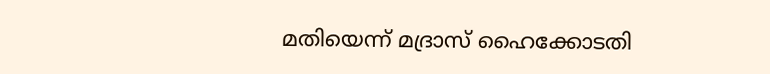മതിയെന്ന് മദ്രാസ് ഹൈക്കോടതി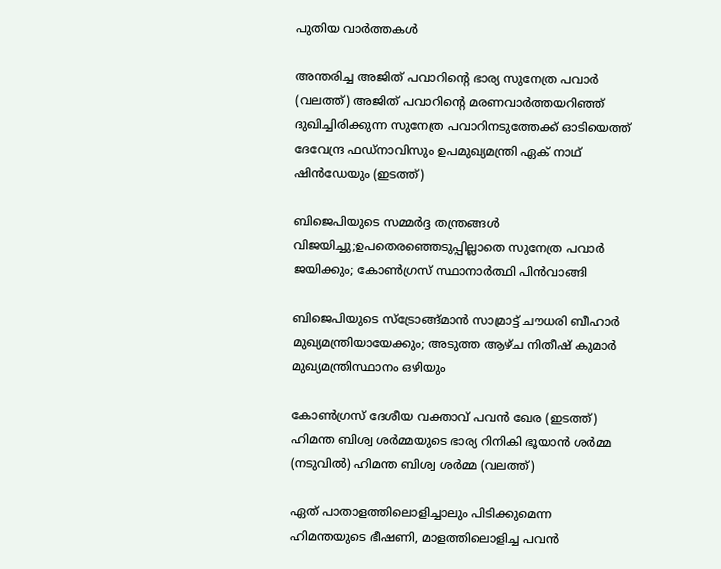പുതിയ വാര്‍ത്തകള്‍

അന്തരിച്ച അജിത് പവാറിന്‍റെ ഭാര്യ സുനേത്ര പവാര്‍ (വലത്ത്) അജിത് പവാറിന്‍റെ മരണവാര്‍ത്തയറിഞ്ഞ് ദുഖിച്ചിരിക്കുന്ന സുനേത്ര പവാറിനടുത്തേക്ക് ഓടിയെത്ത് ദേവേന്ദ്ര ഫഡ്നാവിസും ഉപമുഖ്യമന്ത്രി ഏക് നാഥ് ഷിന്‍ഡേയും (ഇടത്ത്)

ബിജെപിയുടെ സമ്മര്‍ദ്ദ തന്ത്രങ്ങള്‍ വിജയിച്ചു;ഉപതെരഞ്ഞെടുപ്പില്ലാതെ സുനേത്ര പവാര്‍ ജയിക്കും; കോണ്‍ഗ്രസ് സ്ഥാനാര്‍ത്ഥി പിന്‍വാങ്ങി

ബിജെപിയുടെ സ്ട്രോങ്ങ്മാന്‍ സാമ്രാട്ട് ചൗധരി ബീഹാര്‍ മുഖ്യമന്ത്രിയായേക്കും; അടുത്ത ആഴ്ച നിതീഷ് കുമാര്‍ മുഖ്യമന്ത്രിസ്ഥാനം ഒഴിയും

കോണ്‍ഗ്രസ് ദേശീയ വക്താവ് പവന്‍ ഖേര (ഇടത്ത്) ഹിമന്ത ബിശ്വ ശര്‍മ്മയുടെ ഭാര്യ റിനികി ഭൂയാന്‍ ശര്‍മ്മ (നടുവില്‍) ഹിമന്ത ബിശ്വ ശര്‍മ്മ (വലത്ത്)

ഏത് പാതാളത്തിലൊളിച്ചാലും പിടിക്കുമെന്ന ഹിമന്തയുടെ ഭീഷണി, മാളത്തിലൊളിച്ച പവന്‍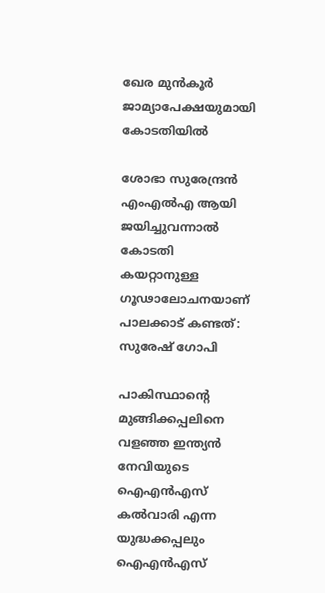ഖേര മുന്‍കൂര്‍ ജാമ്യാപേക്ഷയുമായി കോടതിയില്‍

ശോഭാ സുരേന്ദ്രന്‍ എംഎല്‍എ ആയി ജയിച്ചുവന്നാല്‍ കോടതി കയറ്റാനുള്ള ഗൂഢാലോചനയാണ് പാലക്കാട് കണ്ടത്: സുരേഷ് ഗോപി

പാകിസ്ഥാന്‍റെ മുങ്ങിക്കപ്പലിനെ വളഞ്ഞ ഇന്ത്യന്‍ നേവിയുടെ ഐഎന്‍എസ് കല്‍വാരി എന്ന യുദ്ധക്കപ്പലും ഐഎന്‍എസ്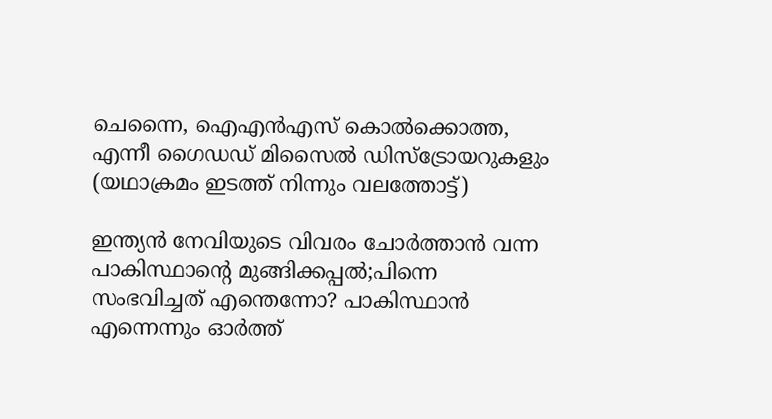ചെന്നൈ, ഐഎന്‍എസ് കൊല്‍ക്കൊത്ത, എന്നീ ഗൈഡഡ് മിസൈല്‍ ഡിസ്ട്രോയറുകളും (യഥാക്രമം ഇടത്ത് നിന്നും വലത്തോട്ട്)

ഇന്ത്യന്‍ നേവിയുടെ വിവരം ചോര്‍ത്താന്‍ വന്ന പാകിസ്ഥാന്റെ മുങ്ങിക്കപ്പല്‍;പിന്നെ സംഭവിച്ചത് എന്തെന്നോ? പാകിസ്ഥാന്‍ എന്നെന്നും ഓര്‍ത്ത്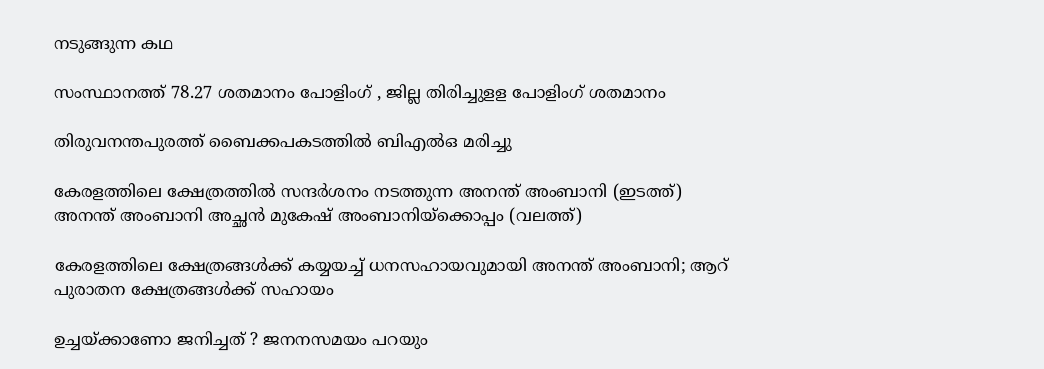നടുങ്ങുന്ന കഥ

സംസ്ഥാനത്ത് 78.27 ശതമാനം പോളിംഗ് , ജില്ല തിരിച്ചുളള പോളിംഗ് ശതമാനം

തിരുവനന്തപുരത്ത് ബൈക്കപകടത്തില്‍ ബിഎല്‍ഒ മരിച്ചു

കേരളത്തിലെ ക്ഷേത്രത്തില്‍ സന്ദര്‍ശനം നടത്തുന്ന അനന്ത് അംബാനി (ഇടത്ത്) അനന്ത് അംബാനി അച്ഛന്‍ മുകേഷ് അംബാനിയ്ക്കൊപ്പം (വലത്ത്)

കേരളത്തിലെ ക്ഷേത്രങ്ങള്‍ക്ക് കയ്യയച്ച് ധനസഹായവുമായി അനന്ത് അംബാനി; ആറ് പുരാതന ക്ഷേത്രങ്ങൾക്ക് സഹായം

ഉച്ചയ്‌ക്കാണോ ജനിച്ചത് ? ജനനസമയം പറയും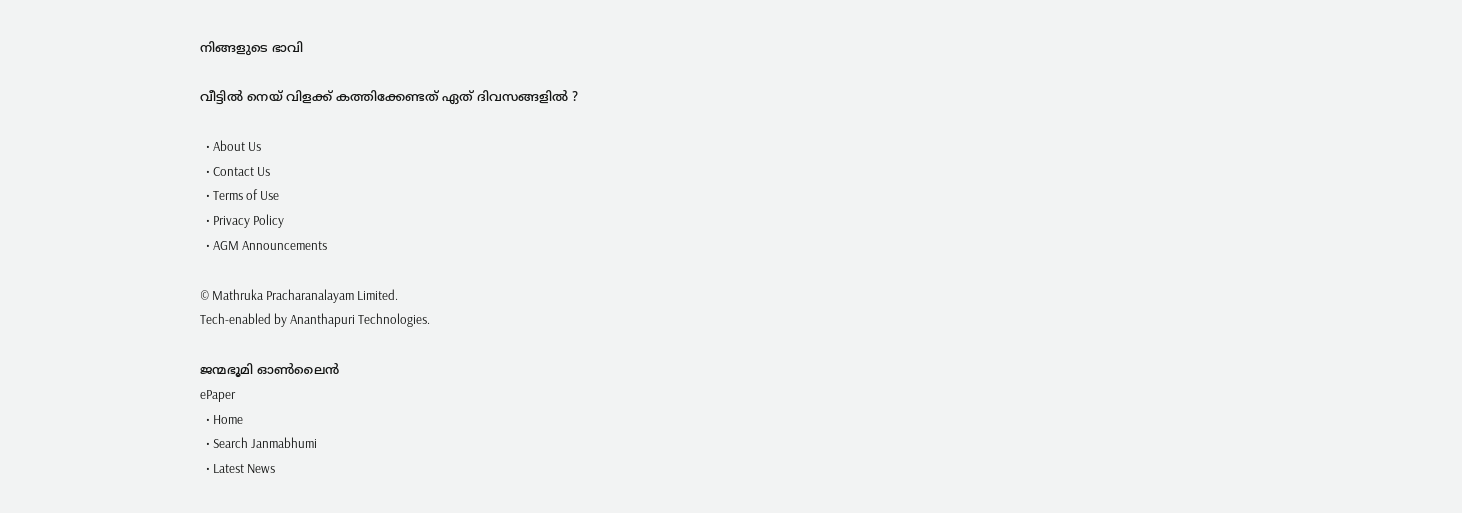നിങ്ങളുടെ ഭാവി

വീട്ടിൽ നെയ് വിളക്ക് കത്തിക്കേണ്ടത് ഏത് ദിവസങ്ങളിൽ ?

  • About Us
  • Contact Us
  • Terms of Use
  • Privacy Policy
  • AGM Announcements

© Mathruka Pracharanalayam Limited.
Tech-enabled by Ananthapuri Technologies.

ജന്മഭൂമി ഓണ്‍ലൈന്‍
ePaper
  • Home
  • Search Janmabhumi
  • Latest News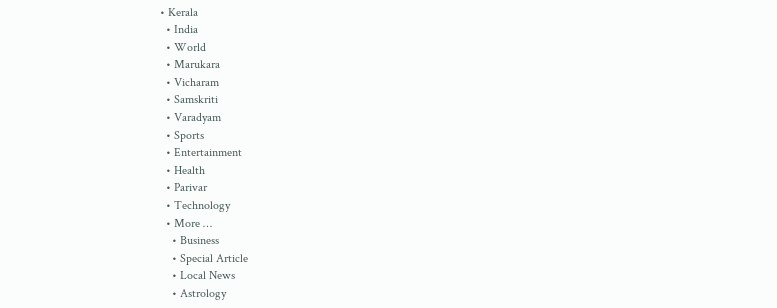• Kerala
  • India
  • World
  • Marukara
  • Vicharam
  • Samskriti
  • Varadyam
  • Sports
  • Entertainment
  • Health
  • Parivar
  • Technology
  • More …
    • Business
    • Special Article
    • Local News
    • Astrology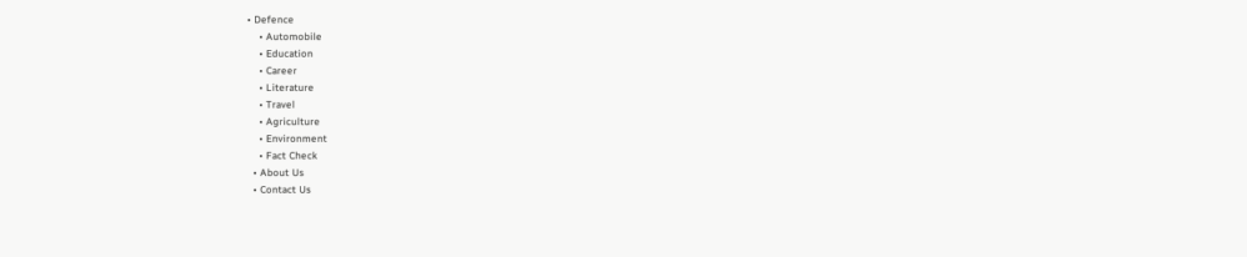• Defence
    • Automobile
    • Education
    • Career
    • Literature
    • Travel
    • Agriculture
    • Environment
    • Fact Check
  • About Us
  • Contact Us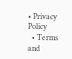• Privacy Policy
  • Terms and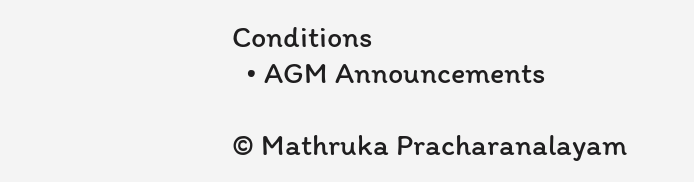Conditions
  • AGM Announcements

© Mathruka Pracharanalayam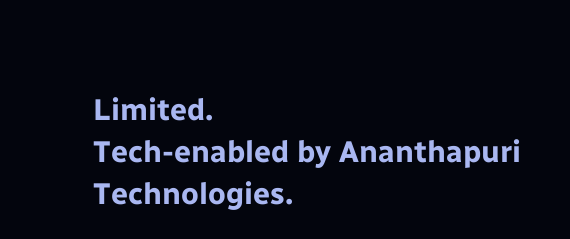Limited.
Tech-enabled by Ananthapuri Technologies.